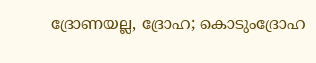ദ്രോണയല്ല, ദ്രോഹ; കൊടുംദ്രോഹ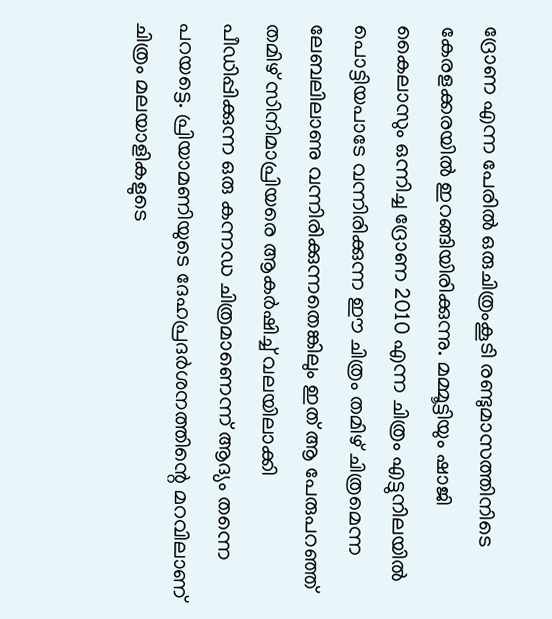ദ്രോണ എന്ന പേരില്‍ ഒരുചിത്രംകൂടി രണ്ടുമാസത്തിനിടെ കേരളക്കരയില്‍ ഇറങ്ങിയിരിക്കുന്നു. മമ്മൂട്ടിയും ഷാജി കൈലാസും ഒന്നിച്ച ദ്രോണ 2010 എന്ന ചിത്രം എട്ടുനിലയില്‍ പൊട്ടിയപാടേ വന്നിരിക്കുന്ന ഈ ചിത്രം തമിഴ്‌ ചിത്രമെന്ന ലേബലിലാണു വന്നിരിക്കുന്നതെങ്കിലും ഇത്‌ ആ പേരുപറഞ്ഞ്‌ തമിഴ്‌ സിനിമാപ്രിയരെ ആകര്‍ഷിച്ച്‌ വലയിലാക്കി പീഡിപ്പിക്കുന്ന ഒരു കന്നഡ ചിത്രമാണെന്ന്‌ ആദ്യം തന്നെ പറയട്ടെ. പ്രിയാമണിയുടെ ദേഹപ്രദര്‍ശനത്തിന്റെ മറവിലാണ്‌ ചിത്രം മലയാളികളുടെ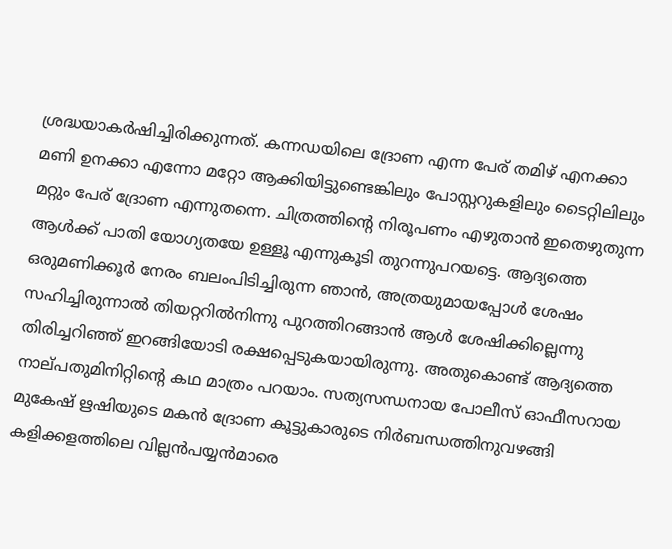ശ്രദ്ധയാകര്‍ഷിച്ചിരിക്കുന്നത്‌. കന്നഡയിലെ ദ്രോണ എന്ന പേര്‌ തമിഴ്‌ എനക്കാ മണി ഉനക്കാ എന്നോ മറ്റോ ആക്കിയിട്ടുണ്ടെങ്കിലും പോസ്റ്ററുകളിലും ടൈറ്റിലിലും മറ്റും പേര്‌ ദ്രോണ എന്നുതന്നെ. ചിത്രത്തിന്റെ നിരൂപണം എഴുതാന്‍ ഇതെഴുതുന്ന ആള്‍ക്ക്‌ പാതി യോഗ്യതയേ ഉള്ളൂ എന്നുകൂടി തുറന്നുപറയട്ടെ. ആദ്യത്തെ ഒരുമണിക്കൂര്‍ നേരം ബലംപിടിച്ചിരുന്ന ഞാന്‍, അത്രയുമായപ്പോള്‍ ശേഷം സഹിച്ചിരുന്നാല്‍ തിയറ്ററില്‍നിന്നു പുറത്തിറങ്ങാന്‍ ആള്‍ ശേഷിക്കില്ലെന്നു തിരിച്ചറിഞ്ഞ്‌ ഇറങ്ങിയോടി രക്ഷപ്പെടുകയായിരുന്നു. അതുകൊണ്ട്‌ ആദ്യത്തെ നാല്‌പതുമിനിറ്റിന്റെ കഥ മാത്രം പറയാം. സത്യസന്ധനായ പോലീസ്‌ ഓഫീസറായ മുകേഷ്‌ ഋഷിയുടെ മകന്‍ ദ്രോണ കൂട്ടുകാരുടെ നിര്‍ബന്ധത്തിനുവഴങ്ങി കളിക്കളത്തിലെ വില്ലന്‍പയ്യന്‍മാരെ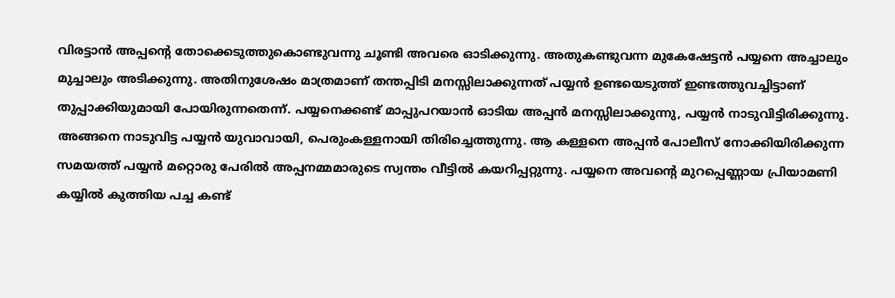വിരട്ടാന്‍ അപ്പന്റെ തോക്കെടുത്തുകൊണ്ടുവന്നു ചൂണ്ടി അവരെ ഓടിക്കുന്നു. അതുകണ്ടുവന്ന മുകേഷേട്ടന്‍ പയ്യനെ അച്ചാലും മുച്ചാലും അടിക്കുന്നു. അതിനുശേഷം മാത്രമാണ്‌ തന്തപ്പിടി മനസ്സിലാക്കുന്നത്‌ പയ്യന്‍ ഉണ്ടയെടുത്ത്‌ ഇണ്ടത്തുവച്ചിട്ടാണ്‌ തുപ്പാക്കിയുമായി പോയിരുന്നതെന്ന്‌. പയ്യനെക്കണ്ട്‌ മാപ്പുപറയാന്‍ ഓടിയ അപ്പന്‍ മനസ്സിലാക്കുന്നു, പയ്യന്‍ നാടുവിട്ടിരിക്കുന്നു. അങ്ങനെ നാടുവിട്ട പയ്യന്‍ യുവാവായി, പെരുംകള്ളനായി തിരിച്ചെത്തുന്നു. ആ കള്ളനെ അപ്പന്‍ പോലീസ്‌ നോക്കിയിരിക്കുന്ന സമയത്ത്‌ പയ്യന്‍ മറ്റൊരു പേരില്‍ അപ്പനമ്മമാരുടെ സ്വന്തം വീട്ടില്‍ കയറിപ്പറ്റുന്നു. പയ്യനെ അവന്റെ മുറപ്പെണ്ണായ പ്രിയാമണി കയ്യില്‍ കുത്തിയ പച്ച കണ്ട്‌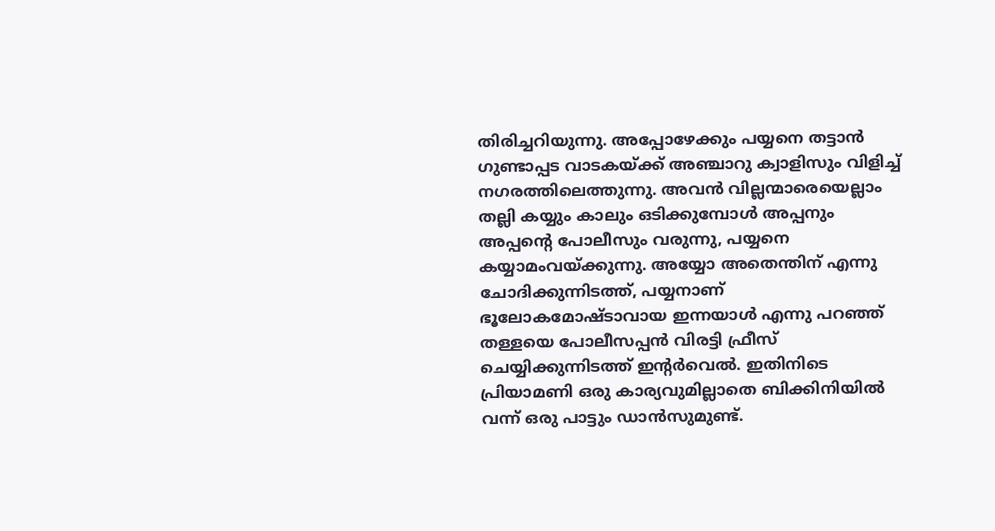തിരിച്ചറിയുന്നു. അപ്പോഴേക്കും പയ്യനെ തട്ടാന്‍ ഗുണ്ടാപ്പട വാടകയ്‌ക്ക്‌ അഞ്ചാറു ക്വാളിസും വിളിച്ച്‌ നഗരത്തിലെത്തുന്നു. അവന്‍ വില്ലന്മാരെയെല്ലാം തല്ലി കയ്യും കാലും ഒടിക്കുമ്പോള്‍ അപ്പനും അപ്പന്റെ പോലീസും വരുന്നു, പയ്യനെ കയ്യാമംവയ്‌ക്കുന്നു. അയ്യോ അതെന്തിന്‌ എന്നു ചോദിക്കുന്നിടത്ത്‌, പയ്യനാണ്‌ ഭൂലോകമോഷ്‌ടാവായ ഇന്നയാള്‍ എന്നു പറഞ്ഞ്‌ തള്ളയെ പോലീസപ്പന്‍ വിരട്ടി ഫ്രീസ്‌ ചെയ്യിക്കുന്നിടത്ത്‌ ഇന്റര്‍വെല്‍. ഇതിനിടെ പ്രിയാമണി ഒരു കാര്യവുമില്ലാതെ ബിക്കിനിയില്‍ വന്ന്‌ ഒരു പാട്ടും ഡാന്‍സുമുണ്ട്‌.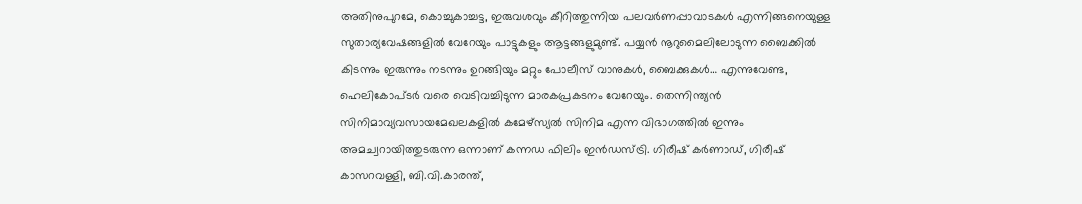അതിനുപുറമേ, കൊച്ചുകാച്ചട്ട, ഇരുവശവും കീറിത്തുന്നിയ പലവര്‍ണപ്പാവാടകള്‍ എന്നിങ്ങനെയുള്ള സുതാര്യവേഷങ്ങളില്‍ വേറേയും പാട്ടുകളും ആട്ടങ്ങളുമുണ്ട്‌. പയ്യന്‍ നൂറുമൈലിലോടുന്ന ബൈക്കില്‍ കിടന്നും ഇരുന്നും നടന്നും ഉറങ്ങിയും മറ്റും പോലീസ്‌ വാനുകള്‍, ബൈക്കുകള്‍… എന്നുവേണ്ട, ഹെലികോപ്‌ടര്‍ വരെ വെടിവച്ചിടുന്ന മാരകപ്രകടനം വേറേയും. തെന്നിന്ത്യന്‍ സിനിമാവ്യവസായമേഖലകളില്‍ കമേഴ്‌സ്യല്‍ സിനിമ എന്ന വിഭാഗത്തില്‍ ഇന്നും അമച്വറായിത്തുടരുന്ന ഒന്നാണ്‌ കന്നഡ ഫിലിം ഇന്‍ഡസ്‌ട്രി. ഗിരീഷ്‌ കര്‍ണാഡ്‌, ഗിരീഷ്‌ കാസറവള്ളി, ബി.വി.കാരന്ത്‌,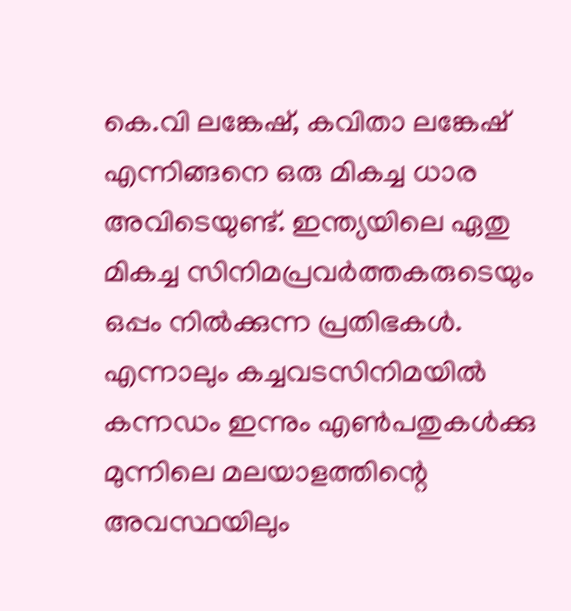കെ.വി ലങ്കേഷ്‌, കവിതാ ലങ്കേഷ്‌ എന്നിങ്ങനെ ഒരു മികച്ച ധാര അവിടെയുണ്ട്‌. ഇന്ത്യയിലെ ഏതു മികച്ച സിനിമപ്രവര്‍ത്തകരുടെയും ഒപ്പം നില്‍ക്കുന്ന പ്രതിഭകള്‍. എന്നാലും കച്ചവടസിനിമയില്‍ കന്നഡം ഇന്നും എണ്‍പതുകള്‍ക്കു മുന്നിലെ മലയാളത്തിന്റെ അവസ്ഥയിലും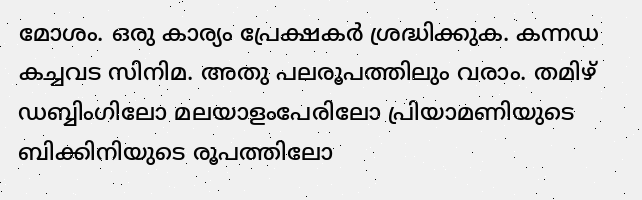മോശം. ഒരു കാര്യം പ്രേക്ഷകര്‍ ശ്രദ്ധിക്കുക. കന്നഡ കച്ചവട സിനിമ. അതു പലരൂപത്തിലും വരാം. തമിഴ്‌ ഡബ്ബിംഗിലോ മലയാളംപേരിലോ പ്രിയാമണിയുടെ ബിക്കിനിയുടെ രൂപത്തിലോ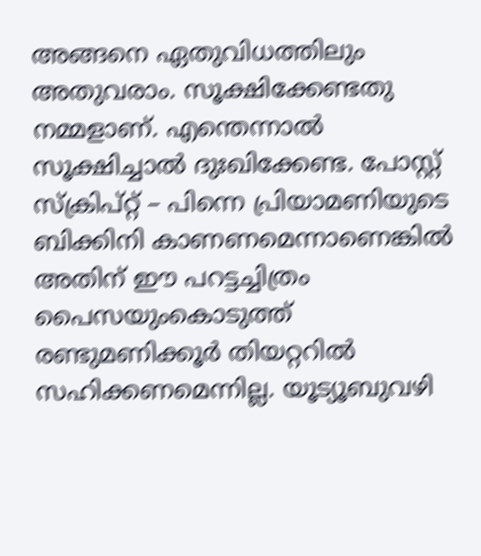അങ്ങനെ ഏതുവിധത്തിലും അതുവരാം. സൂക്ഷിക്കേണ്ടതു നമ്മളാണ്‌. എന്തെന്നാല്‍ സൂക്ഷിച്ചാല്‍ ദുഃഖിക്കേണ്ട. പോസ്റ്റ്‌ സ്‌ക്രിപ്‌റ്റ്‌ – പിന്നെ പ്രിയാമണിയുടെ ബിക്കിനി കാണണമെന്നാണെങ്കില്‍ അതിന്‌ ഈ പറട്ടച്ചിത്രം പൈസയുംകൊടുത്ത്‌ രണ്ടുമണിക്കൂര്‍ തിയറ്ററില്‍ സഹിക്കണമെന്നില്ല. യൂട്യൂബുവഴി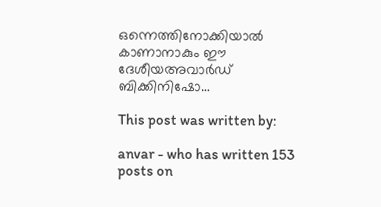ഒന്നെത്തിനോക്കിയാല്‍ കാണാനാകും ഈ ദേശീയഅവാര്‍ഡ്‌ ബിക്കിനിഷോ…

This post was written by:

anvar - who has written 153 posts on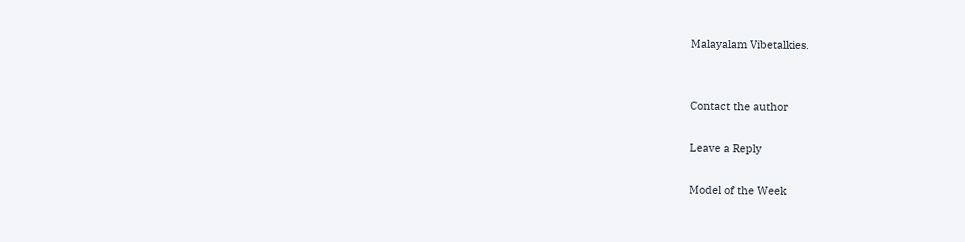Malayalam Vibetalkies.


Contact the author

Leave a Reply

Model of the Week